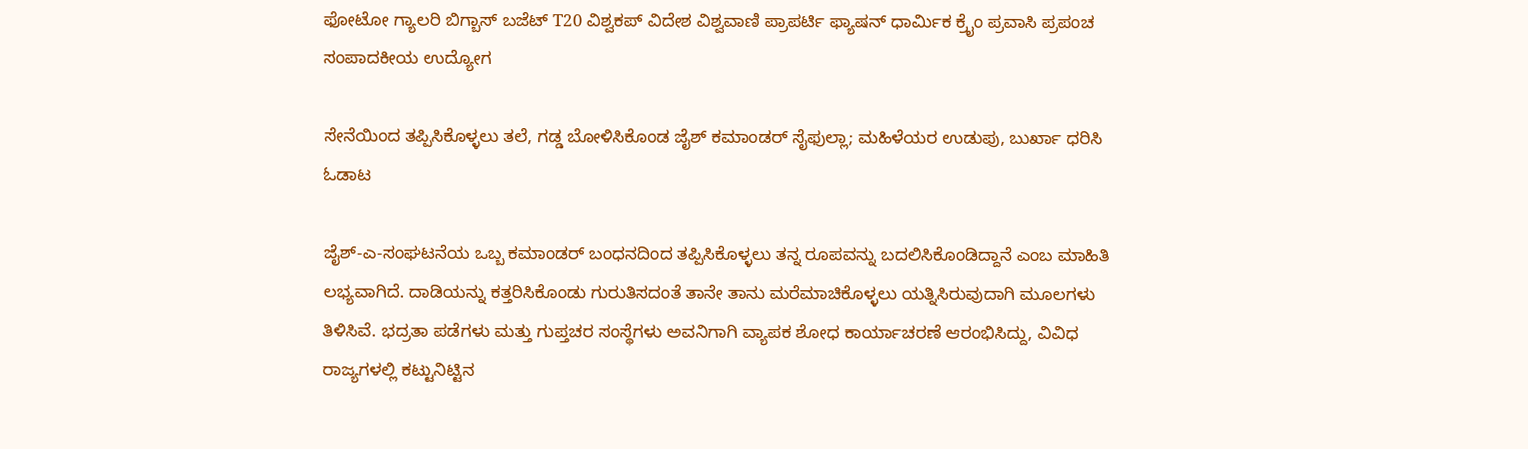ಫೋಟೋ ಗ್ಯಾಲರಿ ಬಿಗ್ಬಾಸ್ ಬಜೆಟ್ T20 ವಿಶ್ವಕಪ್ ವಿದೇಶ ವಿಶ್ವವಾಣಿ ಪ್ರಾಪರ್ಟಿ ಫ್ಯಾಷನ್ ಧಾರ್ಮಿಕ ಕ್ರೈಂ ಪ್ರವಾಸಿ ಪ್ರಪಂಚ ಸಂಪಾದಕೀಯ ಉದ್ಯೋಗ

ಸೇನೆಯಿಂದ ತಪ್ಪಿಸಿಕೊಳ್ಳಲು ತಲೆ, ಗಡ್ಡ ಬೋಳಿಸಿಕೊಂಡ ಜೈಶ್ ಕಮಾಂಡರ್‌ ಸೈಫುಲ್ಲಾ; ಮಹಿಳೆಯರ ಉಡುಪು, ಬುರ್ಖಾ ಧರಿಸಿ ಓಡಾಟ

ಜೈಶ್-ಎ-ಸಂಘಟನೆಯ ಒಬ್ಬ ಕಮಾಂಡರ್ ಬಂಧನದಿಂದ ತಪ್ಪಿಸಿಕೊಳ್ಳಲು ತನ್ನ ರೂಪವನ್ನು ಬದಲಿಸಿಕೊಂಡಿದ್ದಾನೆ ಎಂಬ ಮಾಹಿತಿ ಲಭ್ಯವಾಗಿದೆ. ದಾಡಿಯನ್ನು ಕತ್ತರಿಸಿಕೊಂಡು ಗುರುತಿಸದಂತೆ ತಾನೇ ತಾನು ಮರೆಮಾಚಿಕೊಳ್ಳಲು ಯತ್ನಿಸಿರುವುದಾಗಿ ಮೂಲಗಳು ತಿಳಿಸಿವೆ. ಭದ್ರತಾ ಪಡೆಗಳು ಮತ್ತು ಗುಪ್ತಚರ ಸಂಸ್ಥೆಗಳು ಅವನಿಗಾಗಿ ವ್ಯಾಪಕ ಶೋಧ ಕಾರ್ಯಾಚರಣೆ ಆರಂಭಿಸಿದ್ದು, ವಿವಿಧ ರಾಜ್ಯಗಳಲ್ಲಿ ಕಟ್ಟುನಿಟ್ಟಿನ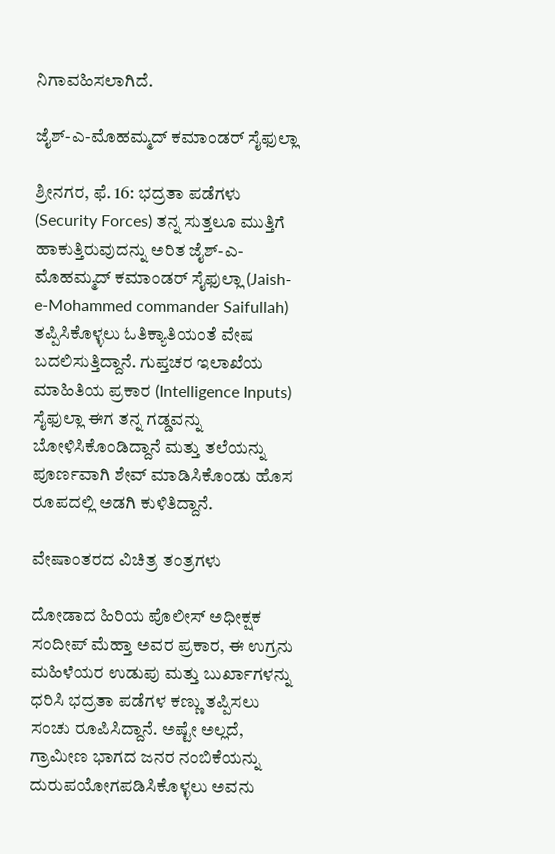ನಿಗಾವಹಿಸಲಾಗಿದೆ.

ಜೈಶ್-ಎ-ಮೊಹಮ್ಮದ್ ಕಮಾಂಡರ್ ಸೈಫುಲ್ಲಾ

ಶ್ರೀನಗರ, ಫೆ. 16: ಭದ್ರತಾ ಪಡೆಗಳು (Security Forces) ತನ್ನ ಸುತ್ತಲೂ ಮುತ್ತಿಗೆ ಹಾಕುತ್ತಿರುವುದನ್ನು ಅರಿತ ಜೈಶ್-ಎ-ಮೊಹಮ್ಮದ್ ಕಮಾಂಡರ್ ಸೈಫುಲ್ಲಾ (Jaish-e-Mohammed commander Saifullah) ತಪ್ಪಿಸಿಕೊಳ್ಳಲು ಓತಿಕ್ಯಾತಿಯಂತೆ ವೇಷ ಬದಲಿಸುತ್ತಿದ್ದಾನೆ. ಗುಪ್ತಚರ ಇಲಾಖೆಯ ಮಾಹಿತಿಯ ಪ್ರಕಾರ (Intelligence Inputs) ಸೈಫುಲ್ಲಾ ಈಗ ತನ್ನ ಗಡ್ಡವನ್ನು ಬೋಳಿಸಿಕೊಂಡಿದ್ದಾನೆ ಮತ್ತು ತಲೆಯನ್ನು ಪೂರ್ಣವಾಗಿ ಶೇವ್‌ ಮಾಡಿಸಿಕೊಂಡು ಹೊಸ ರೂಪದಲ್ಲಿ ಅಡಗಿ ಕುಳಿತಿದ್ದಾನೆ.

ವೇಷಾಂತರದ ವಿಚಿತ್ರ ತಂತ್ರಗಳು

ದೋಡಾದ ಹಿರಿಯ ಪೊಲೀಸ್ ಅಧೀಕ್ಷಕ ಸಂದೀಪ್ ಮೆಹ್ತಾ ಅವರ ಪ್ರಕಾರ, ಈ ಉಗ್ರನು ಮಹಿಳೆಯರ ಉಡುಪು ಮತ್ತು ಬುರ್ಖಾಗಳನ್ನು ಧರಿಸಿ ಭದ್ರತಾ ಪಡೆಗಳ ಕಣ್ಣು ತಪ್ಪಿಸಲು ಸಂಚು ರೂಪಿಸಿದ್ದಾನೆ. ಅಷ್ಟೇ ಅಲ್ಲದೆ, ಗ್ರಾಮೀಣ ಭಾಗದ ಜನರ ನಂಬಿಕೆಯನ್ನು ದುರುಪಯೋಗಪಡಿಸಿಕೊಳ್ಳಲು ಅವನು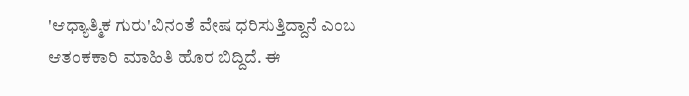'ಆಧ್ಯಾತ್ಮಿಕ ಗುರು'ವಿನಂತೆ ವೇಷ ಧರಿಸುತ್ತಿದ್ದಾನೆ ಎಂಬ ಆತಂಕಕಾರಿ ಮಾಹಿತಿ ಹೊರ ಬಿದ್ದಿದೆ. ಈ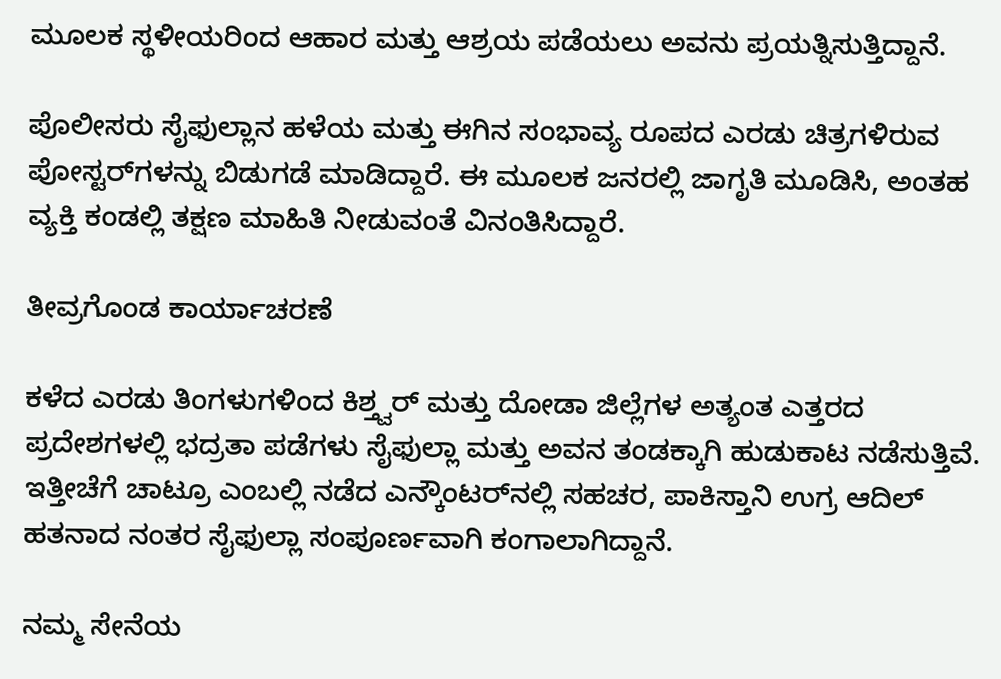ಮೂಲಕ ಸ್ಥಳೀಯರಿಂದ ಆಹಾರ ಮತ್ತು ಆಶ್ರಯ ಪಡೆಯಲು ಅವನು ಪ್ರಯತ್ನಿಸುತ್ತಿದ್ದಾನೆ.

ಪೊಲೀಸರು ಸೈಫುಲ್ಲಾನ ಹಳೆಯ ಮತ್ತು ಈಗಿನ ಸಂಭಾವ್ಯ ರೂಪದ ಎರಡು ಚಿತ್ರಗಳಿರುವ ಪೋಸ್ಟರ್‌ಗಳನ್ನು ಬಿಡುಗಡೆ ಮಾಡಿದ್ದಾರೆ. ಈ ಮೂಲಕ ಜನರಲ್ಲಿ ಜಾಗೃತಿ ಮೂಡಿಸಿ, ಅಂತಹ ವ್ಯಕ್ತಿ ಕಂಡಲ್ಲಿ ತಕ್ಷಣ ಮಾಹಿತಿ ನೀಡುವಂತೆ ವಿನಂತಿಸಿದ್ದಾರೆ.

ತೀವ್ರಗೊಂಡ ಕಾರ್ಯಾಚರಣೆ

ಕಳೆದ ಎರಡು ತಿಂಗಳುಗಳಿಂದ ಕಿಶ್ತ್ವರ್ ಮತ್ತು ದೋಡಾ ಜಿಲ್ಲೆಗಳ ಅತ್ಯಂತ ಎತ್ತರದ ಪ್ರದೇಶಗಳಲ್ಲಿ ಭದ್ರತಾ ಪಡೆಗಳು ಸೈಫುಲ್ಲಾ ಮತ್ತು ಅವನ ತಂಡಕ್ಕಾಗಿ ಹುಡುಕಾಟ ನಡೆಸುತ್ತಿವೆ. ಇತ್ತೀಚೆಗೆ ಚಾಟ್ರೂ ಎಂಬಲ್ಲಿ ನಡೆದ ಎನ್ಕೌಂಟರ್‌ನಲ್ಲಿ ಸಹಚರ, ಪಾಕಿಸ್ತಾನಿ ಉಗ್ರ ಆದಿಲ್ ಹತನಾದ ನಂತರ ಸೈಫುಲ್ಲಾ ಸಂಪೂರ್ಣವಾಗಿ ಕಂಗಾಲಾಗಿದ್ದಾನೆ.

ನಮ್ಮ ಸೇನೆಯ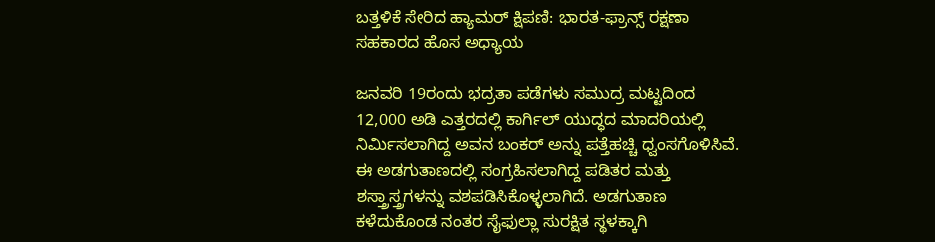ಬತ್ತಳಿಕೆ ಸೇರಿದ ಹ್ಯಾಮರ್ ಕ್ಷಿಪಣಿ: ಭಾರತ-ಫ್ರಾನ್ಸ್ ರಕ್ಷಣಾ ಸಹಕಾರದ ಹೊಸ ಅಧ್ಯಾಯ

ಜನವರಿ 19ರಂದು ಭದ್ರತಾ ಪಡೆಗಳು ಸಮುದ್ರ ಮಟ್ಟದಿಂದ 12,000 ಅಡಿ ಎತ್ತರದಲ್ಲಿ ಕಾರ್ಗಿಲ್ ಯುದ್ಧದ ಮಾದರಿಯಲ್ಲಿ ನಿರ್ಮಿಸಲಾಗಿದ್ದ ಅವನ ಬಂಕರ್ ಅನ್ನು ಪತ್ತೆಹಚ್ಚಿ ಧ್ವಂಸಗೊಳಿಸಿವೆ. ಈ ಅಡಗುತಾಣದಲ್ಲಿ ಸಂಗ್ರಹಿಸಲಾಗಿದ್ದ ಪಡಿತರ ಮತ್ತು ಶಸ್ತ್ರಾಸ್ತ್ರಗಳನ್ನು ವಶಪಡಿಸಿಕೊಳ್ಳಲಾಗಿದೆ. ಅಡಗುತಾಣ ಕಳೆದುಕೊಂಡ ನಂತರ ಸೈಫುಲ್ಲಾ ಸುರಕ್ಷಿತ ಸ್ಥಳಕ್ಕಾಗಿ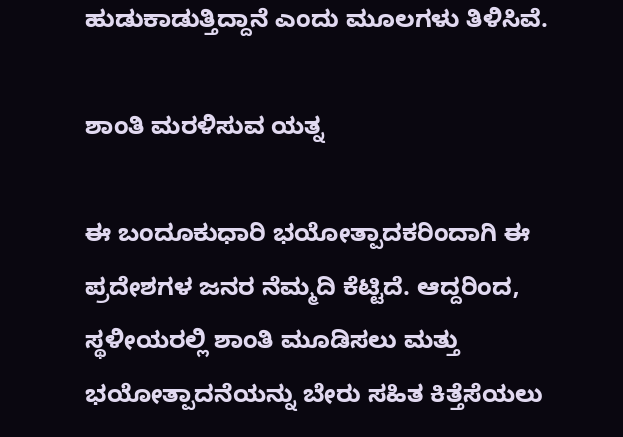ಹುಡುಕಾಡುತ್ತಿದ್ದಾನೆ ಎಂದು ಮೂಲಗಳು ತಿಳಿಸಿವೆ.

ಶಾಂತಿ ಮರಳಿಸುವ ಯತ್ನ

ಈ ಬಂದೂಕುಧಾರಿ ಭಯೋತ್ಪಾದಕರಿಂದಾಗಿ ಈ ಪ್ರದೇಶಗಳ ಜನರ ನೆಮ್ಮದಿ ಕೆಟ್ಟಿದೆ. ಆದ್ದರಿಂದ, ಸ್ಥಳೀಯರಲ್ಲಿ ಶಾಂತಿ ಮೂಡಿಸಲು ಮತ್ತು ಭಯೋತ್ಪಾದನೆಯನ್ನು ಬೇರು ಸಹಿತ ಕಿತ್ತೆಸೆಯಲು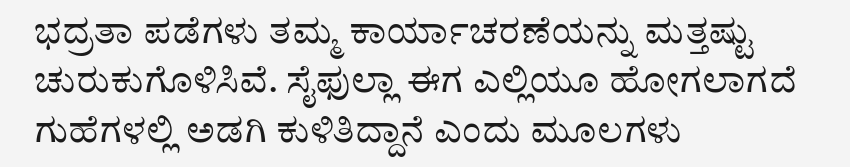ಭದ್ರತಾ ಪಡೆಗಳು ತಮ್ಮ ಕಾರ್ಯಾಚರಣೆಯನ್ನು ಮತ್ತಷ್ಟು ಚುರುಕುಗೊಳಿಸಿವೆ. ಸೈಫುಲ್ಲಾ ಈಗ ಎಲ್ಲಿಯೂ ಹೋಗಲಾಗದೆ ಗುಹೆಗಳಲ್ಲಿ ಅಡಗಿ ಕುಳಿತಿದ್ದಾನೆ ಎಂದು ಮೂಲಗಳು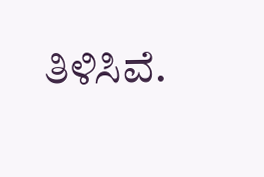ತಿಳಿಸಿವೆ.